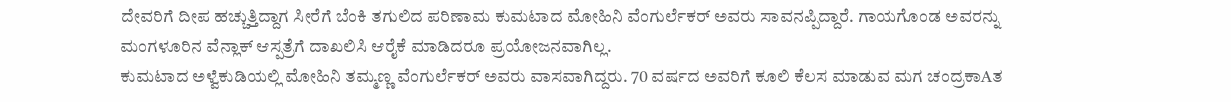ದೇವರಿಗೆ ದೀಪ ಹಚ್ಚುತ್ತಿದ್ದಾಗ ಸೀರೆಗೆ ಬೆಂಕಿ ತಗುಲಿದ ಪರಿಣಾಮ ಕುಮಟಾದ ಮೋಹಿನಿ ವೆಂಗುರ್ಲೆಕರ್ ಅವರು ಸಾವನಪ್ಪಿದ್ದಾರೆ. ಗಾಯಗೊಂಡ ಅವರನ್ನು ಮಂಗಳೂರಿನ ವೆನ್ಲಾಕ್ ಆಸ್ಪತ್ರೆಗೆ ದಾಖಲಿಸಿ ಆರೈಕೆ ಮಾಡಿದರೂ ಪ್ರಯೋಜನವಾಗಿಲ್ಲ.
ಕುಮಟಾದ ಅಳ್ವೆಕುಡಿಯಲ್ಲಿ ಮೋಹಿನಿ ತಮ್ಮಣ್ಣ ವೆಂಗುರ್ಲೆಕರ್ ಅವರು ವಾಸವಾಗಿದ್ದರು. 70 ವರ್ಷದ ಅವರಿಗೆ ಕೂಲಿ ಕೆಲಸ ಮಾಡುವ ಮಗ ಚಂದ್ರಕಾAತ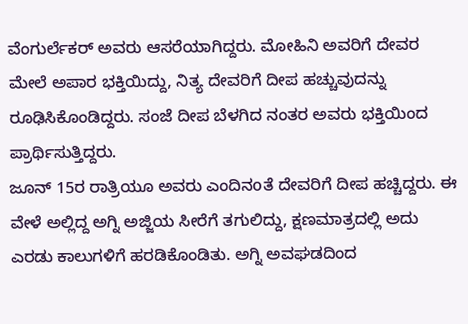ವೆಂಗುರ್ಲೆಕರ್ ಅವರು ಆಸರೆಯಾಗಿದ್ದರು. ಮೋಹಿನಿ ಅವರಿಗೆ ದೇವರ ಮೇಲೆ ಅಪಾರ ಭಕ್ತಿಯಿದ್ದು, ನಿತ್ಯ ದೇವರಿಗೆ ದೀಪ ಹಚ್ಚುವುದನ್ನು ರೂಢಿಸಿಕೊಂಡಿದ್ದರು. ಸಂಜೆ ದೀಪ ಬೆಳಗಿದ ನಂತರ ಅವರು ಭಕ್ತಿಯಿಂದ ಪ್ರಾರ್ಥಿಸುತ್ತಿದ್ದರು.
ಜೂನ್ 15ರ ರಾತ್ರಿಯೂ ಅವರು ಎಂದಿನoತೆ ದೇವರಿಗೆ ದೀಪ ಹಚ್ಚಿದ್ದರು. ಈ ವೇಳೆ ಅಲ್ಲಿದ್ದ ಅಗ್ನಿ ಅಜ್ಜಿಯ ಸೀರೆಗೆ ತಗುಲಿದ್ದು, ಕ್ಷಣಮಾತ್ರದಲ್ಲಿ ಅದು ಎರಡು ಕಾಲುಗಳಿಗೆ ಹರಡಿಕೊಂಡಿತು. ಅಗ್ನಿ ಅವಘಡದಿಂದ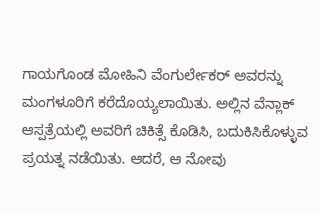ಗಾಯಗೊಂಡ ಮೋಹಿನಿ ವೆಂಗುರ್ಲೇಕರ್ ಅವರನ್ನು ಮಂಗಳೂರಿಗೆ ಕರೆದೊಯ್ಯಲಾಯಿತು. ಅಲ್ಲಿನ ವೆನ್ಲಾಕ್ ಆಸ್ಪತ್ರೆಯಲ್ಲಿ ಅವರಿಗೆ ಚಿಕಿತ್ಸೆ ಕೊಡಿಸಿ, ಬದುಕಿಸಿಕೊಳ್ಳುವ ಪ್ರಯತ್ನ ನಡೆಯಿತು. ಆದರೆ, ಆ ನೋವು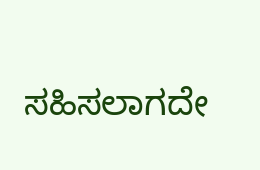ಸಹಿಸಲಾಗದೇ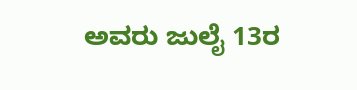ಅವರು ಜುಲೈ 13ರ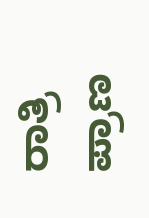ರಾತ್ರಿ ಪ್ರಾಣ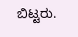ಬಿಟ್ಟರು.